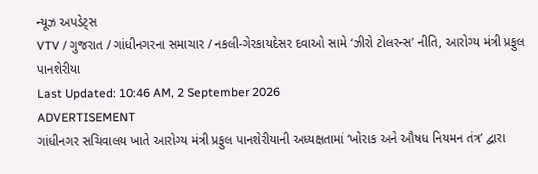ન્યૂઝ અપડેટ્સ
VTV / ગુજરાત / ગાંધીનગરના સમાચાર / નકલી-ગેરકાયદેસર દવાઓ સામે ‘ઝીરો ટોલરન્સ’ નીતિ, આરોગ્ય મંત્રી પ્રફુલ પાનશેરીયા
Last Updated: 10:46 AM, 2 September 2026
ADVERTISEMENT
ગાંધીનગર સચિવાલય ખાતે આરોગ્ય મંત્રી પ્રફુલ પાનશેરીયાની અધ્યક્ષતામાં ‘ખોરાક અને ઔષધ નિયમન તંત્ર’ દ્વારા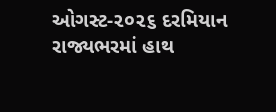ઓગસ્ટ-૨૦૨૬ દરમિયાન રાજ્યભરમાં હાથ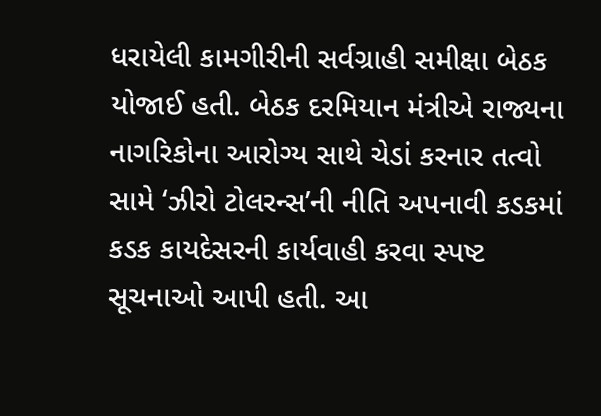ધરાયેલી કામગીરીની સર્વગ્રાહી સમીક્ષા બેઠક યોજાઈ હતી. બેઠક દરમિયાન મંત્રીએ રાજ્યના નાગરિકોના આરોગ્ય સાથે ચેડાં કરનાર તત્વો સામે ‘ઝીરો ટોલરન્સ’ની નીતિ અપનાવી કડકમાં કડક કાયદેસરની કાર્યવાહી કરવા સ્પષ્ટ સૂચનાઓ આપી હતી. આ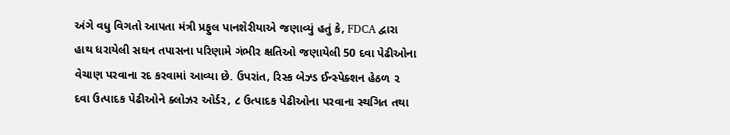અંગે વધુ વિગતો આપતા મંત્રી પ્રફુલ પાનશેરીયાએ જણાવ્યું હતું કે, FDCA દ્વારા હાથ ધરાયેલી સઘન તપાસના પરિણામે ગંભીર ક્ષતિઓ જણાયેલી 50 દવા પેઢીઓના વેચાણ પરવાના રદ કરવામાં આવ્યા છે. ઉપરાંત, રિસ્ક બેઝ્ડ ઈન્સ્પેક્શન હેઠળ ૨ દવા ઉત્પાદક પેઢીઓને ક્લોઝર ઓર્ડર, ૮ ઉત્પાદક પેઢીઓના પરવાના સ્થગિત તથા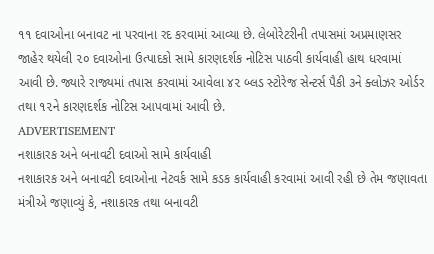૧૧ દવાઓના બનાવટ ના પરવાના રદ કરવામાં આવ્યા છે. લેબોરેટરીની તપાસમાં અપ્રમાણસર જાહેર થયેલી ૨૦ દવાઓના ઉત્પાદકો સામે કારણદર્શક નોટિસ પાઠવી કાર્યવાહી હાથ ધરવામાં આવી છે. જ્યારે રાજ્યમાં તપાસ કરવામાં આવેલા ૪૨ બ્લડ સ્ટોરેજ સેન્ટર્સ પૈકી ૩ને ક્લોઝર ઓર્ડર તથા ૧૨ને કારણદર્શક નોટિસ આપવામાં આવી છે.
ADVERTISEMENT
નશાકારક અને બનાવટી દવાઓ સામે કાર્યવાહી
નશાકારક અને બનાવટી દવાઓના નેટવર્ક સામે કડક કાર્યવાહી કરવામાં આવી રહી છે તેમ જણાવતા મંત્રીએ જણાવ્યું કે, નશાકારક તથા બનાવટી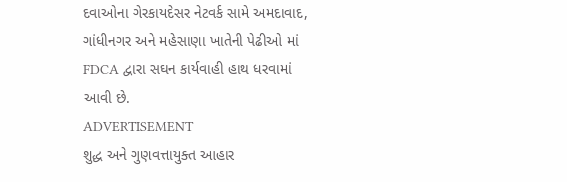દવાઓના ગેરકાયદેસર નેટવર્ક સામે અમદાવાદ, ગાંધીનગર અને મહેસાણા ખાતેની પેઢીઓ માં FDCA દ્વારા સઘન કાર્યવાહી હાથ ધરવામાં આવી છે.
ADVERTISEMENT
શુદ્ધ અને ગુણવત્તાયુક્ત આહાર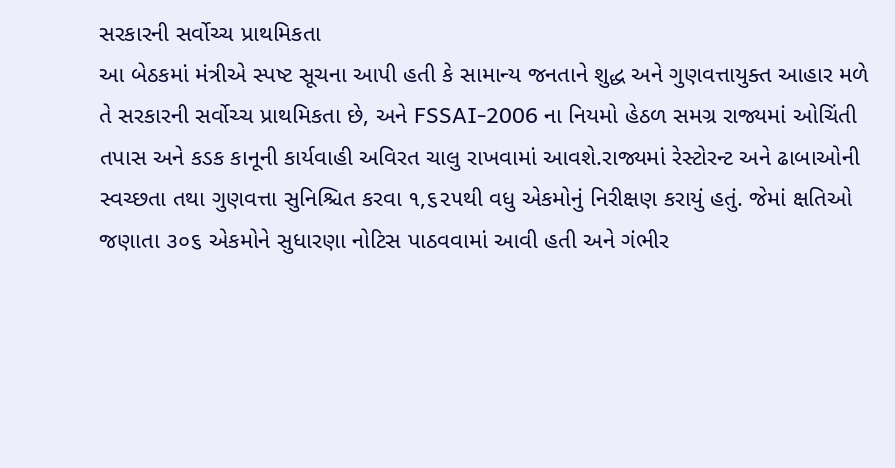સરકારની સર્વોચ્ચ પ્રાથમિકતા
આ બેઠકમાં મંત્રીએ સ્પષ્ટ સૂચના આપી હતી કે સામાન્ય જનતાને શુદ્ધ અને ગુણવત્તાયુક્ત આહાર મળે તે સરકારની સર્વોચ્ચ પ્રાથમિકતા છે, અને FSSAI-2006 ના નિયમો હેઠળ સમગ્ર રાજ્યમાં ઓચિંતી તપાસ અને કડક કાનૂની કાર્યવાહી અવિરત ચાલુ રાખવામાં આવશે.રાજ્યમાં રેસ્ટોરન્ટ અને ઢાબાઓની સ્વચ્છતા તથા ગુણવત્તા સુનિશ્ચિત કરવા ૧,૬૨૫થી વધુ એકમોનું નિરીક્ષણ કરાયું હતું. જેમાં ક્ષતિઓ જણાતા ૩૦૬ એકમોને સુધારણા નોટિસ પાઠવવામાં આવી હતી અને ગંભીર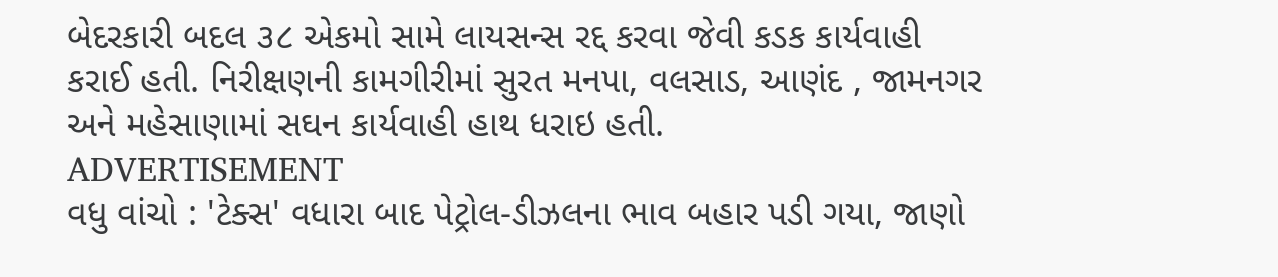બેદરકારી બદલ ૩૮ એકમો સામે લાયસન્સ રદ્દ કરવા જેવી કડક કાર્યવાહી કરાઈ હતી. નિરીક્ષણની કામગીરીમાં સુરત મનપા, વલસાડ, આણંદ , જામનગર અને મહેસાણામાં સઘન કાર્યવાહી હાથ ધરાઇ હતી.
ADVERTISEMENT
વધુ વાંચો : 'ટેક્સ' વધારા બાદ પેટ્રોલ-ડીઝલના ભાવ બહાર પડી ગયા, જાણો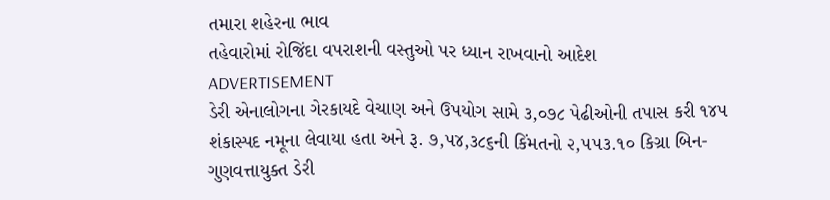તમારા શહેરના ભાવ
તહેવારોમાં રોજિંદા વપરાશની વસ્તુઓ પર ધ્યાન રાખવાનો આદેશ
ADVERTISEMENT
ડેરી એનાલોગના ગેરકાયદે વેચાણ અને ઉપયોગ સામે ૩,૦૭૮ પેઢીઓની તપાસ કરી ૧૪૫ શંકાસ્પદ નમૂના લેવાયા હતા અને રૂ. ૭,૫૪,૩૮૬ની કિંમતનો ૨,૫૫૩.૧૦ કિગ્રા બિન-ગુણવત્તાયુક્ત ડેરી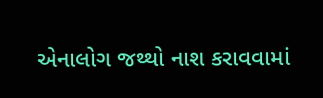એનાલોગ જથ્થો નાશ કરાવવામાં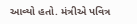આવ્યો હતો. મંત્રીએ પવિત્ર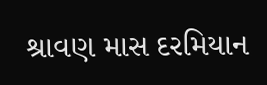શ્રાવણ માસ દરમિયાન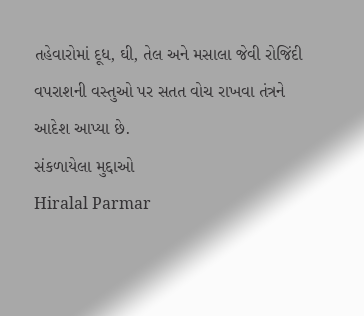તહેવારોમાં દૂધ, ઘી, તેલ અને મસાલા જેવી રોજિંદી વપરાશની વસ્તુઓ પર સતત વોચ રાખવા તંત્રને આદેશ આપ્યા છે.
સંકળાયેલા મુદ્દાઓ
Hiralal Parmar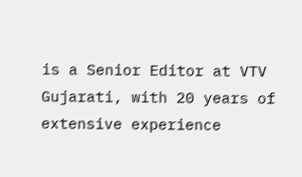is a Senior Editor at VTV Gujarati, with 20 years of extensive experience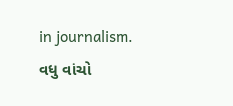in journalism.
વધુ વાંચો